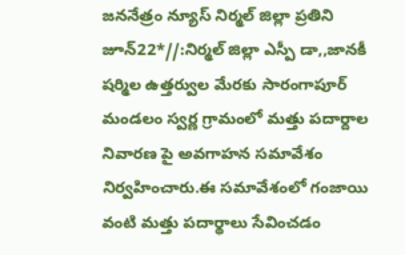జననేత్రం న్యూస్ నిర్మల్ జిల్లా ప్రతిని జూన్22*//:నిర్మల్ జిల్లా ఎస్పీ డా,,జానకీ షర్మిల ఉత్తర్వుల మేరకు సారంగాపూర్ మండలం స్వర్ణ గ్రామంలో మత్తు పదార్దాల నివారణ పై అవగాహన సమావేశం నిర్వహించారు.ఈ సమావేశంలో గంజాయి వంటి మత్తు పదార్థాలు సేవించడం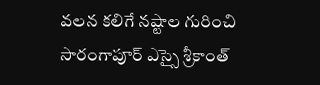వలన కలిగే నష్టాల గురించి సారంగాపూర్ ఎస్సై శ్రీకాంత్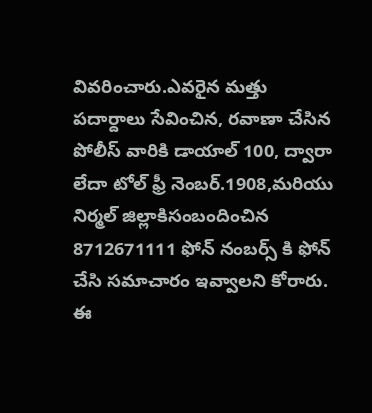వివరించారు.ఎవరైన మత్తు పదార్దాలు సేవించిన, రవాణా చేసిన పోలీస్ వారికి డాయాల్ 100, ద్వారా లేదా టోల్ ఫ్రీ నెంబర్.1908,మరియు నిర్మల్ జిల్లాకిసంబందించిన 8712671111 ఫోన్ నంబర్స్ కి ఫోన్ చేసి సమాచారం ఇవ్వాలని కోరారు.
ఈ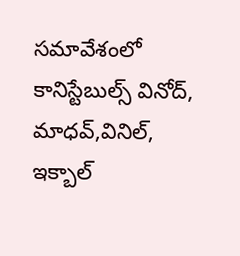సమావేశంలో కానిస్టేబుల్స్ వినోద్, మాధవ్,వినిల్, ఇక్బాల్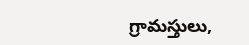గ్రామస్తులు,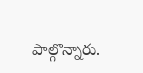పాల్గొన్నారు.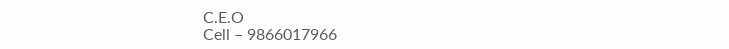C.E.O
Cell – 9866017966